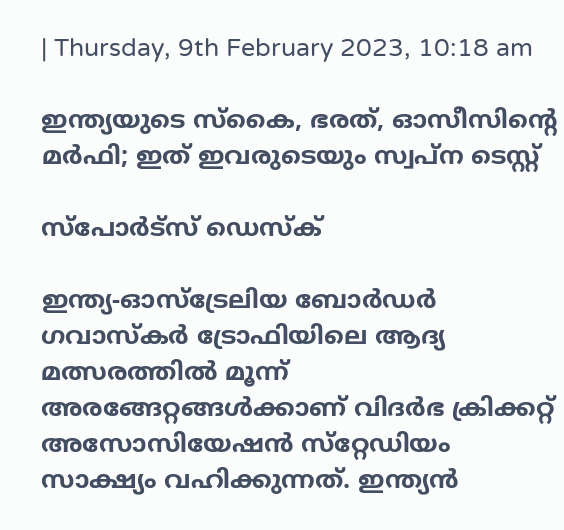| Thursday, 9th February 2023, 10:18 am

ഇന്ത്യയുടെ സ്‌കൈ, ഭരത്, ഓസീസിന്റെ മര്‍ഫി; ഇത് ഇവരുടെയും സ്വപ്ന ടെസ്റ്റ്

സ്പോര്‍ട്സ് ഡെസ്‌ക്

ഇന്ത്യ-ഓസ്‌ട്രേലിയ ബോര്‍ഡര്‍ ഗവാസ്‌കര്‍ ട്രോഫിയിലെ ആദ്യ മത്സരത്തില്‍ മൂന്ന് അരങ്ങേറ്റങ്ങള്‍ക്കാണ് വിദര്‍ഭ ക്രിക്കറ്റ് അസോസിയേഷന്‍ സ്‌റ്റേഡിയം സാക്ഷ്യം വഹിക്കുന്നത്. ഇന്ത്യന്‍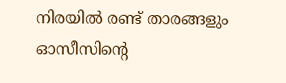നിരയില്‍ രണ്ട് താരങ്ങളും ഓസീസിന്റെ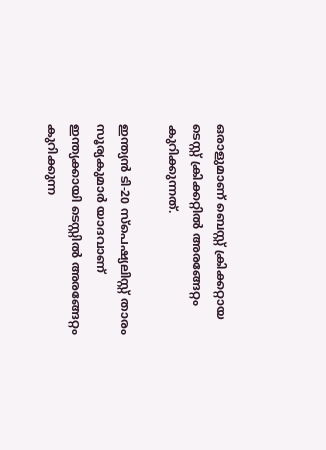ഒരാളുമാണ് ബെസ്റ്റ് ക്രിക്കറ്റായ ടെസ്റ്റ് ക്രിക്കറ്റില്‍ അരങ്ങേറ്റം കുറിക്കുന്നത്.

ഇന്ത്യന്‍ ടി-20 സ്‌പെഷ്യലിസ്റ്റ് താരം സൂര്യകുമാര്‍ യാദവാണ് ഇന്ത്യക്കായി ടെസ്റ്റില്‍ അരങ്ങേറ്റം കുറിക്കുന്ന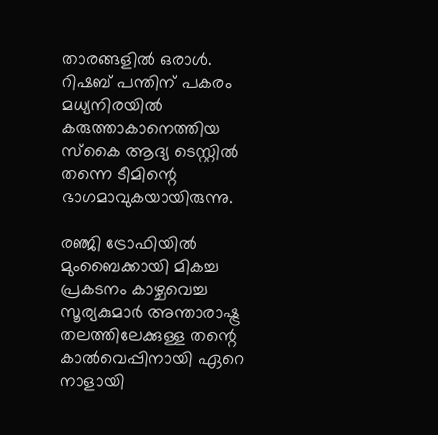താരങ്ങളില്‍ ഒരാള്‍. റിഷബ് പന്തിന് പകരം മധ്യനിരയില്‍ കരുത്താകാനെത്തിയ സ്‌കൈ ആദ്യ ടെസ്റ്റില്‍ തന്നെ ടീമിന്റെ ഭാഗമാവുകയായിരുന്നു.

രഞ്ജി ട്രോഫിയില്‍ മുംബൈക്കായി മികച്ച പ്രകടനം കാഴ്ചവെച്ച സൂര്യകുമാര്‍ അന്താരാഷ്ട്ര തലത്തിലേക്കുള്ള തന്റെ കാല്‍വെപ്പിനായി ഏറെ നാളായി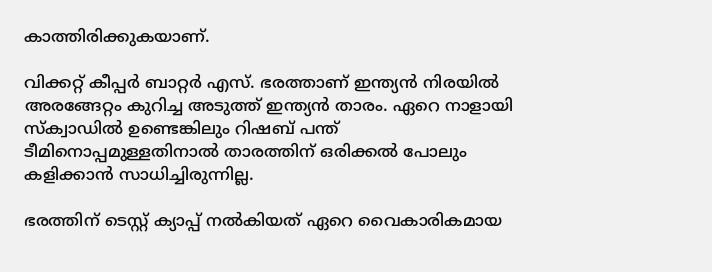കാത്തിരിക്കുകയാണ്.

വിക്കറ്റ് കീപ്പര്‍ ബാറ്റര്‍ എസ്. ഭരത്താണ് ഇന്ത്യന്‍ നിരയില്‍ അരങ്ങേറ്റം കുറിച്ച അടുത്ത് ഇന്ത്യന്‍ താരം. ഏറെ നാളായി സ്‌ക്വാഡില്‍ ഉണ്ടെങ്കിലും റിഷബ് പന്ത് ടീമിനൊപ്പമുള്ളതിനാല്‍ താരത്തിന് ഒരിക്കല്‍ പോലും കളിക്കാന്‍ സാധിച്ചിരുന്നില്ല.

ഭരത്തിന് ടെസ്റ്റ് ക്യാപ്പ് നല്‍കിയത് ഏറെ വൈകാരികമായ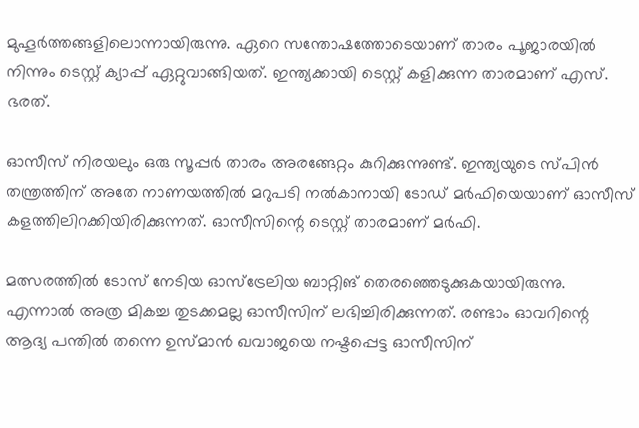മുഹൂര്‍ത്തങ്ങളിലൊന്നായിരുന്നു. ഏറെ സന്തോഷത്തോടെയാണ് താരം പൂജാരയില്‍ നിന്നും ടെസ്റ്റ് ക്യാപ്പ് ഏറ്റുവാങ്ങിയത്. ഇന്ത്യക്കായി ടെസ്റ്റ് കളിക്കുന്ന താരമാണ് എസ്. ഭരത്.

ഓസീസ് നിരയലും ഒരു സൂപ്പര്‍ താരം അരങ്ങേറ്റം കുറിക്കുന്നുണ്ട്. ഇന്ത്യയുടെ സ്പിന്‍ തന്ത്രത്തിന് അതേ നാണയത്തില്‍ മറുപടി നല്‍കാനായി ടോഡ് മര്‍ഫിയെയാണ് ഓസീസ് കളത്തിലിറക്കിയിരിക്കുന്നത്. ഓസീസിന്റെ ടെസ്റ്റ് താരമാണ് മര്‍ഫി.

മത്സരത്തില്‍ ടോസ് നേടിയ ഓസ്‌ട്രേലിയ ബാറ്റിങ് തെരഞ്ഞെടുക്കുകയായിരുന്നു. എന്നാല്‍ അത്ര മികച്ച തുടക്കമല്ല ഓസീസിന് ലഭിച്ചിരിക്കുന്നത്. രണ്ടാം ഓവറിന്റെ ആദ്യ പന്തില്‍ തന്നെ ഉസ്മാന്‍ ഖവാജയെ നഷ്ടപ്പെട്ട ഓസീസിന്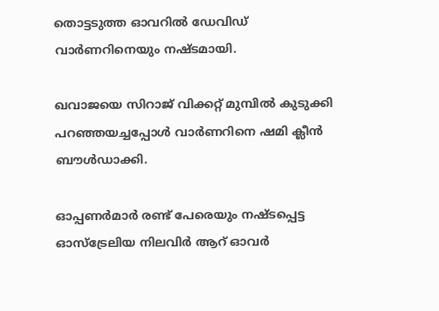തൊട്ടടുത്ത ഓവറില്‍ ഡേവിഡ് വാര്‍ണറിനെയും നഷ്ടമായി.

ഖവാജയെ സിറാജ് വിക്കറ്റ് മുമ്പില്‍ കുടുക്കി പറഞ്ഞയച്ചപ്പോള്‍ വാര്‍ണറിനെ ഷമി ക്ലീന്‍ ബൗള്‍ഡാക്കി.

ഓപ്പണര്‍മാര്‍ രണ്ട് പേരെയും നഷ്ടപ്പെട്ട ഓസ്‌ട്രേലിയ നിലവിര്‍ ആറ് ഓവര്‍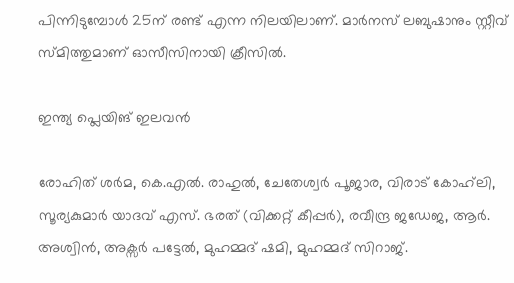പിന്നിടുമ്പോള്‍ 25ന് രണ്ട് എന്ന നിലയിലാണ്. മാര്‍നസ് ലബുഷാനും സ്റ്റീവ് സ്മിത്തുമാണ് ഓസീസിനായി ക്രീസില്‍.

ഇന്ത്യ പ്ലെയിങ് ഇലവന്‍

രോഹിത് ശര്‍മ, കെ.എല്‍. രാഹുല്‍, ചേതേശ്വര്‍ പൂജാര, വിരാട് കോഹ്‌ലി, സൂര്യകുമാര്‍ യാദവ് എസ്. ഭരത് (വിക്കറ്റ് കീപ്പര്‍), രവീന്ദ്ര ജഡേജ, ആര്‍. അശ്വിന്‍, അക്സര്‍ പട്ടേല്‍, മുഹമ്മദ് ഷമി, മുഹമ്മദ് സിറാജ്.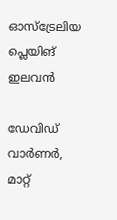ഓസ്ട്രേലിയ പ്ലെയിങ് ഇലവന്‍

ഡേവിഡ് വാര്‍ണര്‍, മാറ്റ്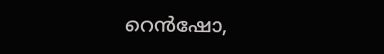റെന്‍ഷോ,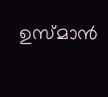ഉസ്മാന്‍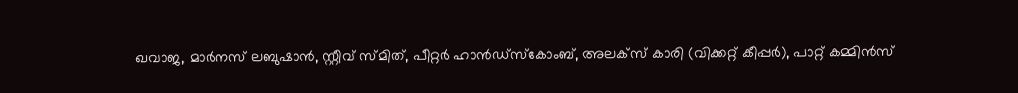ഖവാജ, മാര്‍നസ് ലബുഷാന്‍, സ്റ്റീവ് സ്മിത്, പീറ്റര്‍ ഹാന്‍ഡ്സ്‌കോംബ്, അലക്സ് കാരി (വിക്കറ്റ് കീപ്പര്‍), പാറ്റ് കമ്മിന്‍സ്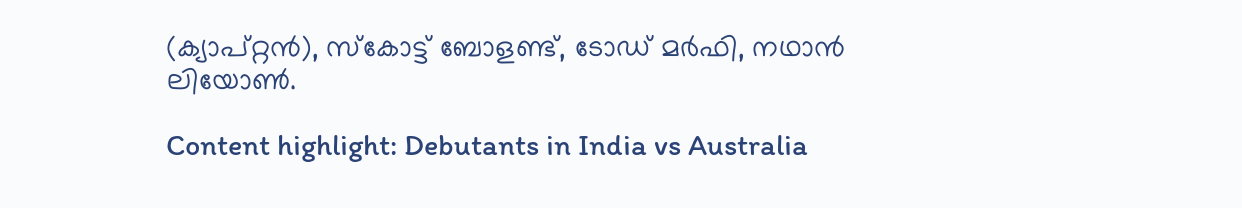(ക്യാപ്റ്റന്‍), സ്‌കോട്ട് ബോളണ്ട്, ടോഡ് മര്‍ഫി, നഥാന്‍ ലിയോണ്‍.

Content highlight: Debutants in India vs Australia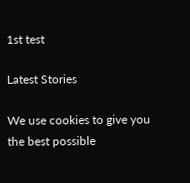1st test

Latest Stories

We use cookies to give you the best possible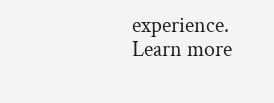experience. Learn more